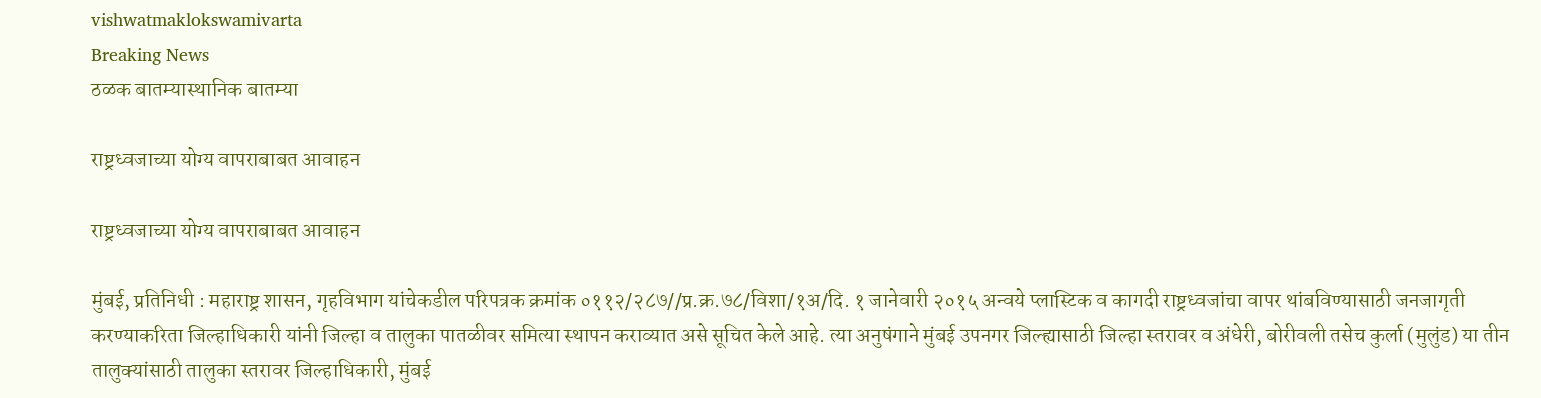vishwatmaklokswamivarta
Breaking News
ठळक बातम्यास्थानिक बातम्या

राष्ट्रध्वजाच्या योग्य वापराबाबत आवाहन

राष्ट्रध्वजाच्या योग्य वापराबाबत आवाहन

मुंबई, प्रतिनिधी : महाराष्ट्र शासन, गृहविभाग यांचेकडील परिपत्रक क्रमांक ०११२/२८७//प्र.क्र.७८/विशा/१अ/दि. १ जानेवारी २०१५ अन्वये प्लास्ट‍िक व कागदी राष्ट्रध्वजांचा वापर थांबविण्यासाठी जनजागृती करण्याकरिता जिल्हाधिकारी यांनी जिल्हा व तालुका पातळीवर समित्या स्थापन कराव्यात असे सूचित केले आहे. त्या अनुषंगाने मुंबई उपनगर जिल्ह्यासाठी जिल्हा स्तरावर व अंधेरी, बोरीवली तसेच कुर्ला (मुलुंड) या तीन तालुक्यांसाठी तालुका स्तरावर जिल्हाधिकारी, मुंबई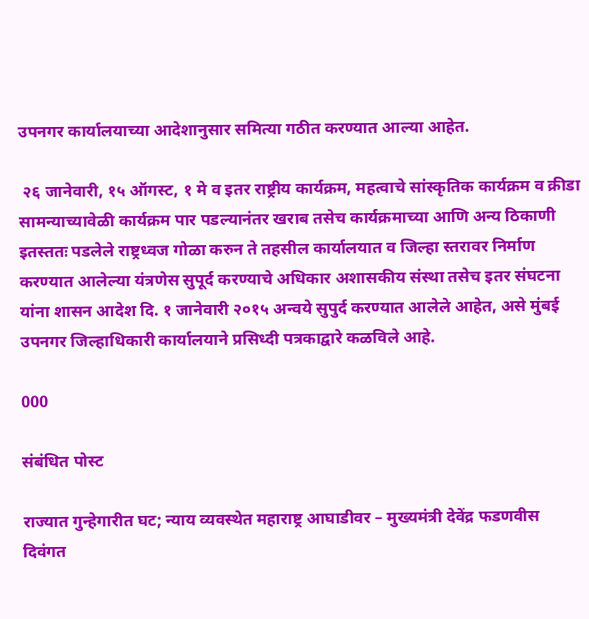उपनगर कार्यालयाच्या आदेशानुसार समित्या गठीत करण्यात आल्या आहेत.

 २६ जानेवारी, १५ ऑगस्ट, १ मे व इतर राष्ट्रीय कार्यक्रम, महत्वाचे सांस्कृतिक कार्यक्रम व क्रीडा सामन्याच्यावेळी कार्यक्रम पार पडल्यानंतर खराब तसेच कार्यक्रमाच्या आणि अन्य ठिकाणी इतस्ततः पडलेले राष्ट्रध्वज गोळा करुन ते तहसील कार्यालयात व जिल्हा स्तरावर निर्माण करण्यात आलेल्या यंत्रणेस सुपूर्द करण्याचे अधिकार अशासकीय संस्था तसेच इतर संघटना यांना शासन आदेश दि. १ जानेवारी २०१५ अन्वये सुपुर्द करण्यात आलेले आहेत, असे मुंबई उपनगर जिल्हाधिकारी कार्यालयाने प्रसिध्दी पत्रकाद्वारे कळविले आहे.

000

संबंधित पोस्ट

राज्यात गुन्हेगारीत घट; न्याय व्यवस्थेत महाराष्ट्र आघाडीवर – मुख्यमंत्री देवेंद्र फडणवीस दिवंगत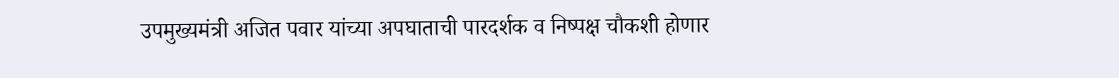उपमुख्यमंत्री अजित पवार यांच्या अपघाताची पारदर्शक व निष्पक्ष चौकशी होणार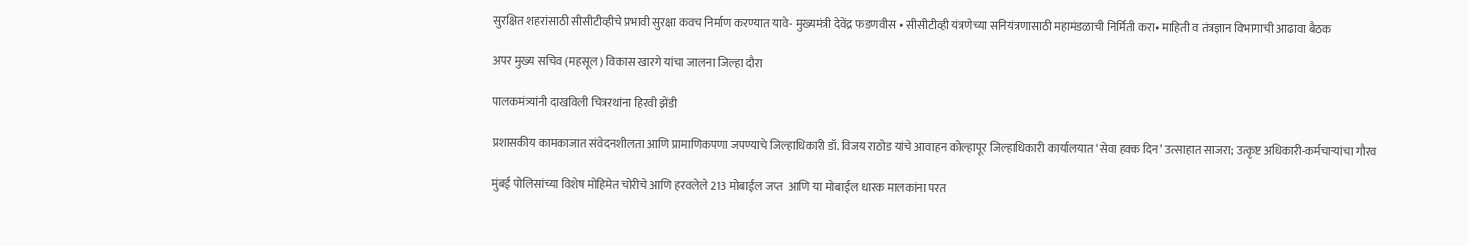सुरक्षित शहरांसाठी सीसीटीव्हीचे प्रभावी सुरक्षा कवच निर्माण करण्यात यावे- मुख्यमंत्री देवेंद्र फडणवीस • सीसीटीव्ही यंत्रणेच्या सनियंत्रणासाठी महामंडळाची निर्मिती करा• माहिती व तंत्रज्ञान विभागाची आढावा बैठक

अपर मुख्य सचिव (महसूल) विकास खारगे यांचा जालना जिल्हा दौरा

पालकमंत्र्यांनी दाखविली चित्ररथांना हिरवी झेंडी

प्रशासकीय कामकाजात संवेदनशीलता आणि प्रामाणिकपणा जपण्याचे जिल्हाधिकारी डॉ. विजय राठोड यांचे आवाहन कोल्हापूर जिल्हाधिकारी कार्यालयात ‘सेवा हक्क दिन’ उत्साहात साजरा; उत्कृष्ट अधिकारी-कर्मचाऱ्यांचा गौरव

मुंबई पोलिसांच्या विशेष मोहिमेत चोरीचे आणि हरवलेले 213 मोबाईल जप्त  आणि या मोबाईल धारक मालकांना परत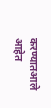करण्यातआले आहेत